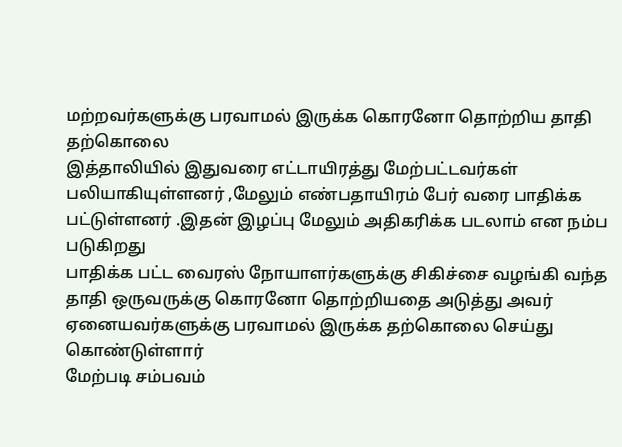மற்றவர்களுக்கு பரவாமல் இருக்க கொரனோ தொற்றிய தாதி தற்கொலை
இத்தாலியில் இதுவரை எட்டாயிரத்து மேற்பட்டவர்கள்
பலியாகியுள்ளனர் ,மேலும் எண்பதாயிரம் பேர் வரை பாதிக்க
பட்டுள்ளனர் .இதன் இழப்பு மேலும் அதிகரிக்க படலாம் என நம்ப
படுகிறது
பாதிக்க பட்ட வைரஸ் நோயாளர்களுக்கு சிகிச்சை வழங்கி வந்த
தாதி ஒருவருக்கு கொரனோ தொற்றியதை அடுத்து அவர்
ஏனையவர்களுக்கு பரவாமல் இருக்க தற்கொலை செய்து
கொண்டுள்ளார்
மேற்படி சம்பவம்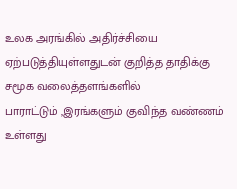உலக அரங்கில் அதிர்ச்சியை
ஏற்படுத்தியுள்ளதுடன் குறித்த தாதிக்கு சமூக வலைத்தளங்களில்
பாராட்டும் ,இரங்களும் குவிந்த வண்ணம் உள்ளது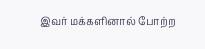இவர் மக்களினால் போற்ற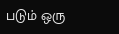படும் ஒரு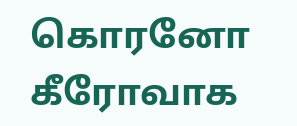கொரனோ கீரோவாக